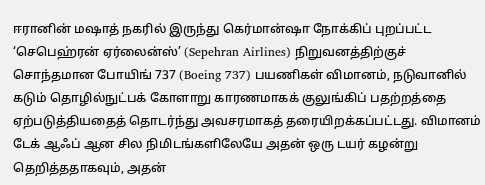ஈரானின் மஷாத் நகரில் இருந்து கெர்மான்ஷா நோக்கிப் புறப்பட்ட ‘செபெஹ்ரன் ஏர்லைன்ஸ்’ (Sepehran Airlines) நிறுவனத்திற்குச் சொந்தமான போயிங் 737 (Boeing 737) பயணிகள் விமானம், நடுவானில் கடும் தொழில்நுட்பக் கோளாறு காரணமாகக் குலுங்கிப் பதற்றத்தை ஏற்படுத்தியதைத் தொடர்ந்து அவசரமாகத் தரையிறக்கப்பட்டது. விமானம் டேக் ஆஃப் ஆன சில நிமிடங்களிலேயே அதன் ஒரு டயர் கழன்று தெறித்ததாகவும், அதன்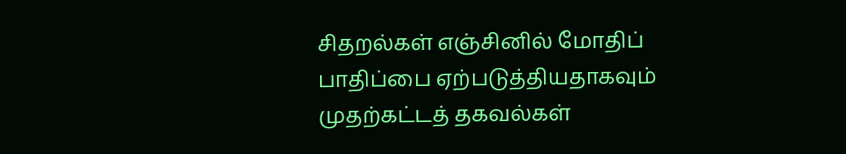சிதறல்கள் எஞ்சினில் மோதிப் பாதிப்பை ஏற்படுத்தியதாகவும் முதற்கட்டத் தகவல்கள்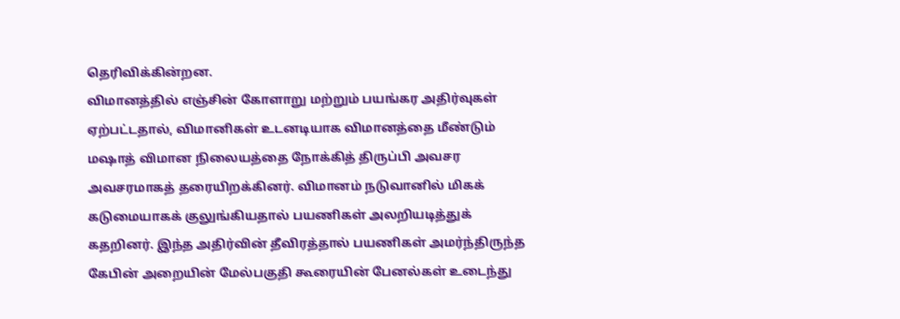தெரிவிக்கின்றன.
விமானத்தில் எஞ்சின் கோளாறு மற்றும் பயங்கர அதிர்வுகள் ஏற்பட்டதால், விமானிகள் உடனடியாக விமானத்தை மீண்டும் மஷாத் விமான நிலையத்தை நோக்கித் திருப்பி அவசர அவசரமாகத் தரையிறக்கினர். விமானம் நடுவானில் மிகக் கடுமையாகக் குலுங்கியதால் பயணிகள் அலறியடித்துக் கதறினர். இந்த அதிர்வின் தீவிரத்தால் பயணிகள் அமர்ந்திருந்த கேபின் அறையின் மேல்பகுதி கூரையின் பேனல்கள் உடைந்து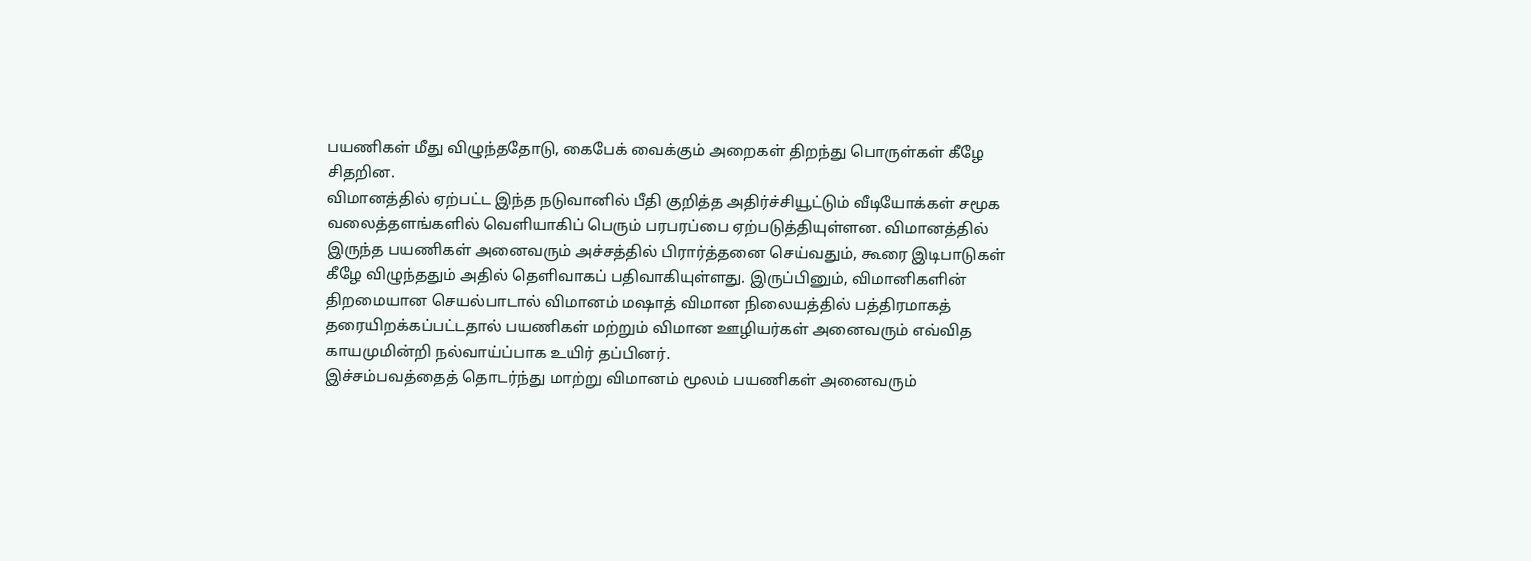பயணிகள் மீது விழுந்ததோடு, கைபேக் வைக்கும் அறைகள் திறந்து பொருள்கள் கீழே சிதறின.
விமானத்தில் ஏற்பட்ட இந்த நடுவானில் பீதி குறித்த அதிர்ச்சியூட்டும் வீடியோக்கள் சமூக வலைத்தளங்களில் வெளியாகிப் பெரும் பரபரப்பை ஏற்படுத்தியுள்ளன. விமானத்தில் இருந்த பயணிகள் அனைவரும் அச்சத்தில் பிரார்த்தனை செய்வதும், கூரை இடிபாடுகள் கீழே விழுந்ததும் அதில் தெளிவாகப் பதிவாகியுள்ளது. இருப்பினும், விமானிகளின் திறமையான செயல்பாடால் விமானம் மஷாத் விமான நிலையத்தில் பத்திரமாகத் தரையிறக்கப்பட்டதால் பயணிகள் மற்றும் விமான ஊழியர்கள் அனைவரும் எவ்வித காயமுமின்றி நல்வாய்ப்பாக உயிர் தப்பினர்.
இச்சம்பவத்தைத் தொடர்ந்து மாற்று விமானம் மூலம் பயணிகள் அனைவரும்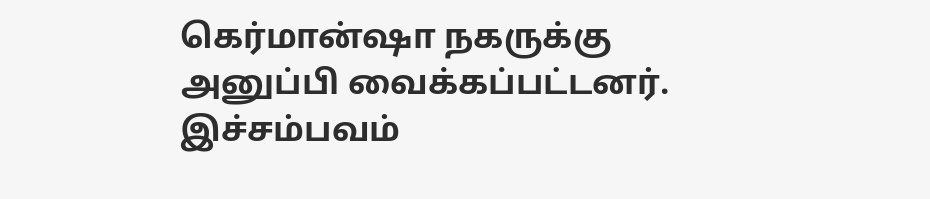கெர்மான்ஷா நகருக்கு அனுப்பி வைக்கப்பட்டனர். இச்சம்பவம்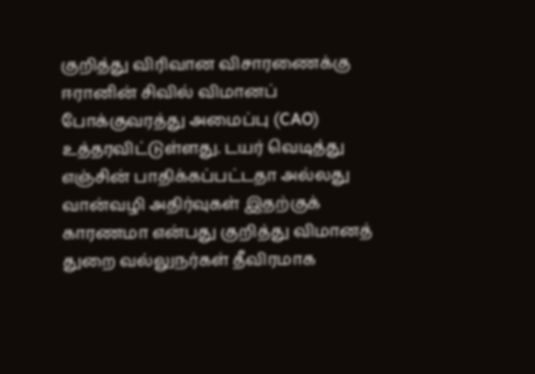குறித்து விரிவான விசாரணைக்கு ஈரானின் சிவில் விமானப் போக்குவரத்து அமைப்பு (CAO) உத்தரவிட்டுள்ளது. டயர் வெடித்து எஞ்சின் பாதிக்கப்பட்டதா அல்லது வான்வழி அதிர்வுகள் இதற்குக் காரணமா என்பது குறித்து விமானத் துறை வல்லுநர்கள் தீவிரமாக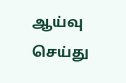ஆய்வு செய்து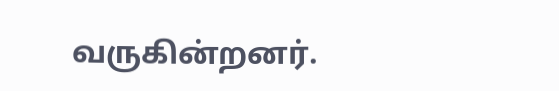வருகின்றனர்.